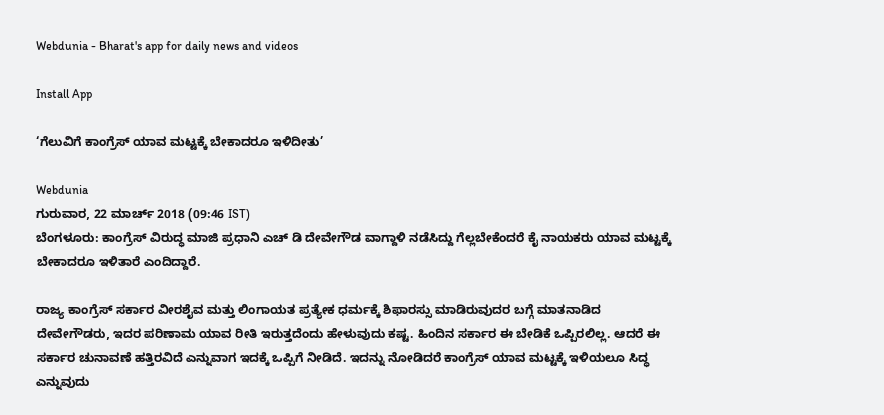Webdunia - Bharat's app for daily news and videos

Install App

‘ಗೆಲುವಿಗೆ ಕಾಂಗ್ರೆಸ್ ಯಾವ ಮಟ್ಟಕ್ಕೆ ಬೇಕಾದರೂ ಇಳಿದೀತು’

Webdunia
ಗುರುವಾರ, 22 ಮಾರ್ಚ್ 2018 (09:46 IST)
ಬೆಂಗಳೂರು: ಕಾಂಗ್ರೆಸ್ ವಿರುದ್ಧ ಮಾಜಿ ಪ್ರಧಾನಿ ಎಚ್ ಡಿ ದೇವೇಗೌಡ ವಾಗ್ದಾಳಿ ನಡೆಸಿದ್ದು ಗೆಲ್ಲಬೇಕೆಂದರೆ ಕೈ ನಾಯಕರು ಯಾವ ಮಟ್ಟಕ್ಕೆ ಬೇಕಾದರೂ ಇಳಿತಾರೆ ಎಂದಿದ್ದಾರೆ.

ರಾಜ್ಯ ಕಾಂಗ್ರೆಸ್ ಸರ್ಕಾರ ವೀರಶೈವ ಮತ್ತು ಲಿಂಗಾಯತ ಪ್ರತ್ಯೇಕ ಧರ್ಮಕ್ಕೆ ಶಿಫಾರಸ್ಸು ಮಾಡಿರುವುದರ ಬಗ್ಗೆ ಮಾತನಾಡಿದ ದೇವೇಗೌಡರು, ಇದರ ಪರಿಣಾಮ ಯಾವ ರೀತಿ ಇರುತ್ತದೆಂದು ಹೇಳುವುದು ಕಷ್ಟ. ಹಿಂದಿನ ಸರ್ಕಾರ ಈ ಬೇಡಿಕೆ ಒಪ್ಪಿರಲಿಲ್ಲ. ಆದರೆ ಈ ಸರ್ಕಾರ ಚುನಾವಣೆ ಹತ್ತಿರವಿದೆ ಎನ್ನುವಾಗ ಇದಕ್ಕೆ ಒಪ್ಪಿಗೆ ನೀಡಿದೆ. ಇದನ್ನು ನೋಡಿದರೆ ಕಾಂಗ್ರೆಸ್ ಯಾವ ಮಟ್ಟಕ್ಕೆ ಇಳಿಯಲೂ ಸಿದ್ಧ ಎನ್ನುವುದು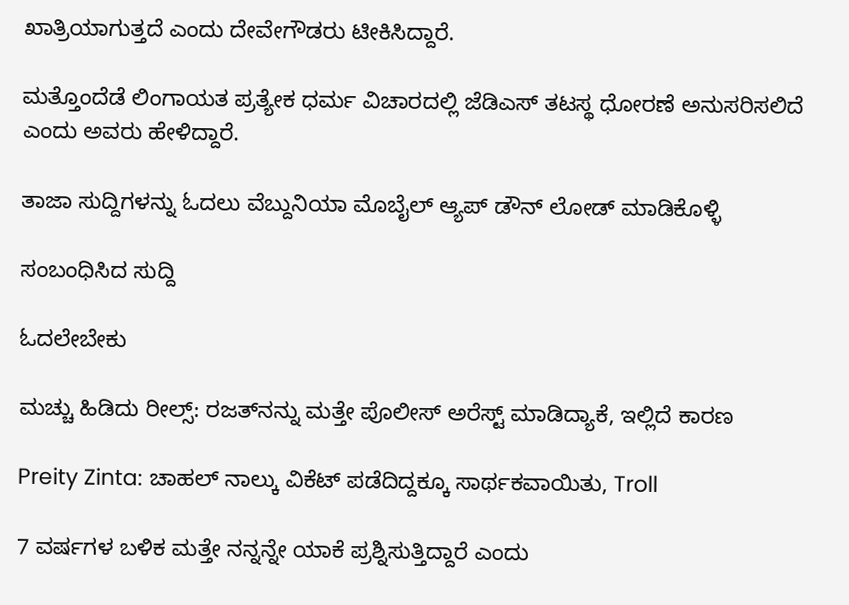ಖಾತ್ರಿಯಾಗುತ್ತದೆ ಎಂದು ದೇವೇಗೌಡರು ಟೀಕಿಸಿದ್ದಾರೆ.

ಮತ್ತೊಂದೆಡೆ ಲಿಂಗಾಯತ ಪ್ರತ್ಯೇಕ ಧರ್ಮ ವಿಚಾರದಲ್ಲಿ ಜೆಡಿಎಸ್ ತಟಸ್ಥ ಧೋರಣೆ ಅನುಸರಿಸಲಿದೆ ಎಂದು ಅವರು ಹೇಳಿದ್ದಾರೆ.

ತಾಜಾ ಸುದ್ದಿಗಳನ್ನು ಓದಲು ವೆಬ್ದುನಿಯಾ ಮೊಬೈಲ್ ಆ್ಯಪ್ ಡೌನ್ ಲೋಡ್ ಮಾಡಿಕೊಳ್ಳಿ

ಸಂಬಂಧಿಸಿದ ಸುದ್ದಿ

ಓದಲೇಬೇಕು

ಮಚ್ಚು ಹಿಡಿದು ರೀಲ್ಸ್‌: ರಜತ್‌ನನ್ನು ಮತ್ತೇ ಪೊಲೀಸ್ ಅರೆಸ್ಟ್ ಮಾಡಿದ್ಯಾಕೆ, ಇಲ್ಲಿದೆ ಕಾರಣ

Preity Zinta: ಚಾಹಲ್ ನಾಲ್ಕು ವಿಕೆಟ್ ಪಡೆದಿದ್ದಕ್ಕೂ ಸಾರ್ಥಕವಾಯಿತು, Troll

7 ವರ್ಷಗಳ ಬಳಿಕ ಮತ್ತೇ ನನ್ನನ್ನೇ ಯಾಕೆ ಪ್ರಶ್ನಿಸುತ್ತಿದ್ದಾರೆ ಎಂದು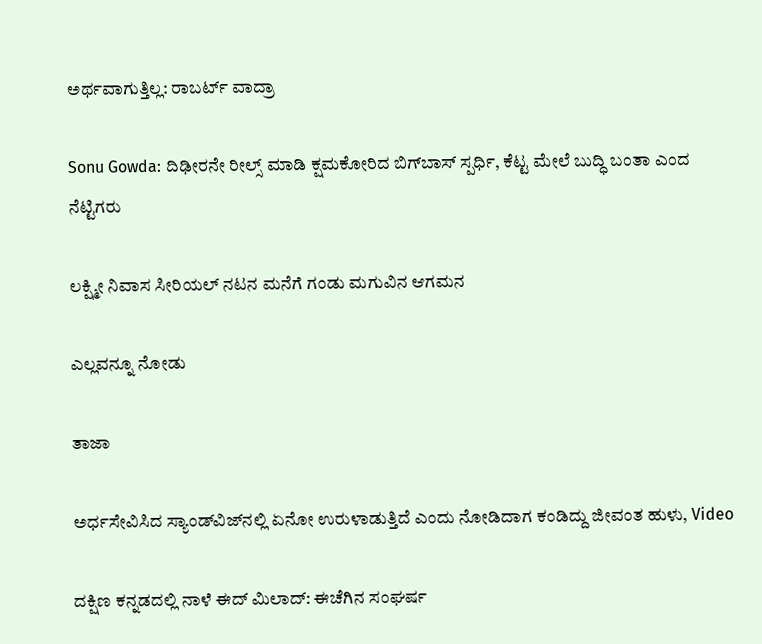ಅರ್ಥವಾಗುತ್ತಿಲ್ಲ: ರಾಬರ್ಟ್‌ ವಾದ್ರಾ

Sonu Gowda: ದಿಢೀರನೇ ರೀಲ್ಸ್ ಮಾಡಿ ಕ್ಷಮಕೋರಿದ ಬಿಗ್‌ಬಾಸ್‌ ಸ್ಪರ್ಧಿ, ಕೆಟ್ಟ ಮೇಲೆ ಬುದ್ಧಿ ಬಂತಾ ಎಂದ ನೆಟ್ಟಿಗರು

ಲಕ್ಷ್ಮೀ ನಿವಾಸ ಸೀರಿಯಲ್ ನಟನ ಮನೆಗೆ ಗಂಡು ಮಗುವಿನ ಆಗಮನ

ಎಲ್ಲವನ್ನೂ ನೋಡು

ತಾಜಾ

ಅರ್ಧಸೇವಿಸಿದ ಸ್ಯಾಂಡ್‌ವಿಜ್‌ನಲ್ಲಿ ಏನೋ ಉರುಳಾಡುತ್ತಿದೆ ಎಂದು ನೋಡಿದಾಗ ಕಂಡಿದ್ದು ಜೀವಂತ ಹುಳು, Video

ದಕ್ಷಿಣ ಕನ್ನಡದಲ್ಲಿ ನಾಳೆ ಈದ್ ಮಿಲಾದ್‌: ಈಚೆಗಿನ ಸಂಘರ್ಷ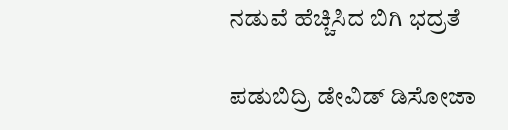ನಡುವೆ ಹೆಚ್ಚಿಸಿದ ಬಿಗಿ ಭದ್ರತೆ

ಪಡುಬಿದ್ರಿ ಡೇವಿಡ್ ಡಿಸೋಜಾ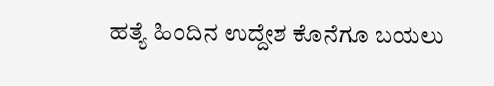ಹತ್ಯೆ ಹಿಂದಿನ ಉದ್ದೇಶ ಕೊನೆಗೂ ಬಯಲು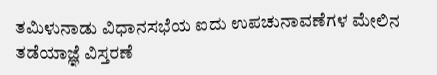ತಮಿಳುನಾಡು ವಿಧಾನಸಭೆಯ ಐದು ಉಪಚುನಾವಣೆಗಳ ಮೇಲಿನ ತಡೆಯಾಜ್ಞೆ ವಿಸ್ತರಣೆ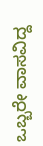ಒಬ್ಬರೇ ವಾಸವಿದ್ದ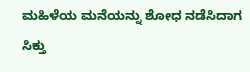ಮಹಿಳೆಯ ಮನೆಯನ್ನು ಶೋಧ ನಡೆಸಿದಾಗ ಸಿಕ್ತು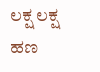ಲಕ್ಷ ಲಕ್ಷ ಹಣ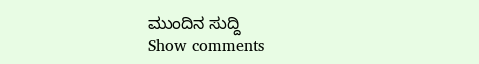ಮುಂದಿನ ಸುದ್ದಿ
Show comments